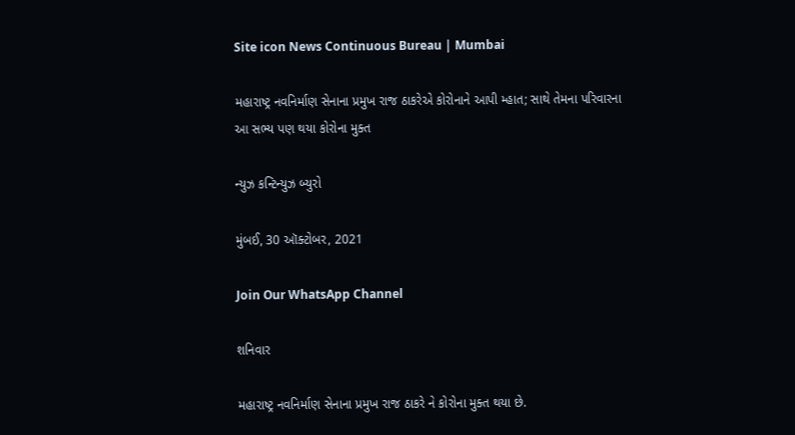Site icon News Continuous Bureau | Mumbai

મહારાષ્ટ્ર નવનિર્માણ સેનાના પ્રમુખ રાજ ઠાકરેએ કોરોનાને આપી મ્હાત; સાથે તેમના પરિવારના આ સભ્ય પણ થયા કોરોના મુક્ત

ન્યુઝ કન્ટિન્યુઝ બ્યુરો

મુંબઈ, 30 ઑક્ટોબર, 2021

Join Our WhatsApp Channel

શનિવાર

મહારાષ્ટ્ર નવનિર્માણ સેનાના પ્રમુખ રાજ ઠાકરે ને કોરોના મુક્ત થયા છે.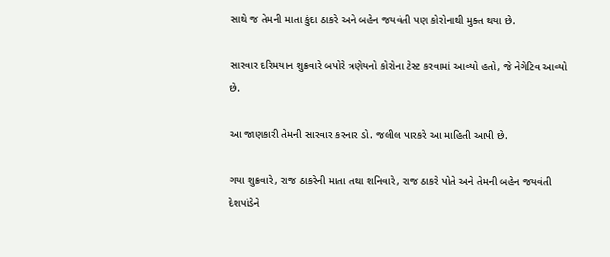સાથે જ તેમની માતા કુંદા ઠાકરે અને બહેન જયવંતી પણ કોરોનાથી મુક્ત થયા છે.

સારવાર દરિમયાન શુક્રવારે બપોરે ત્રણેયનો કોરોના ટેસ્ટ કરવામાં આવ્યો હતો, જે નેગેટિવ આવ્યો છે.

આ જાણકારી તેમની સારવાર કરનાર ડો. જલીલ પારકરે આ માહિતી આપી છે.

ગયા શુક્રવારે, રાજ ઠાકરેની માતા તથા શનિવારે, રાજ ઠાકરે પોતે અને તેમની બહેન જયવંતી દેશપાંડેને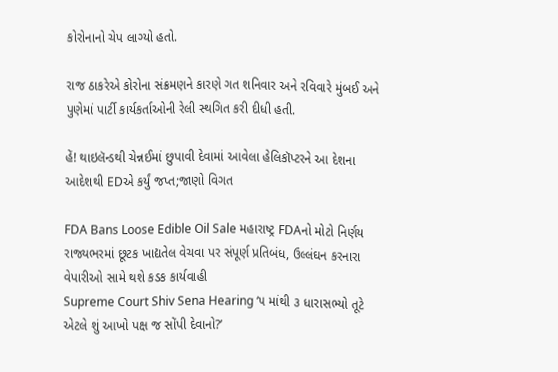કોરોનાનો ચેપ લાગ્યો હતો.

રાજ ઠાકરેએ કોરોના સંક્રમણને કારણે ગત શનિવાર અને રવિવારે મુંબઈ અને પુણેમાં પાર્ટી કાર્યકર્તાઓની રેલી સ્થગિત કરી દીધી હતી.

હેં! થાઇલૅન્ડથી ચેન્નઈમાં છુપાવી દેવામાં આવેલા હેલિકૉપ્ટરને આ દેશના આદેશથી EDએ કર્યું જપ્ત;જાણો વિગત

FDA Bans Loose Edible Oil Sale મહારાષ્ટ્ર FDAનો મોટો નિર્ણય રાજ્યભરમાં છૂટક ખાદ્યતેલ વેચવા પર સંપૂર્ણ પ્રતિબંધ, ઉલ્લંઘન કરનારા વેપારીઓ સામે થશે કડક કાર્યવાહી
Supreme Court Shiv Sena Hearing ‘૫ માંથી ૩ ધારાસભ્યો તૂટે એટલે શું આખો પક્ષ જ સોંપી દેવાનો?’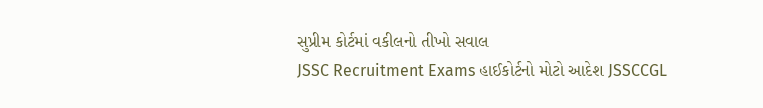સુપ્રીમ કોર્ટમાં વકીલનો તીખો સવાલ
JSSC Recruitment Exams હાઈકોર્ટનો મોટો આદેશ JSSCCGL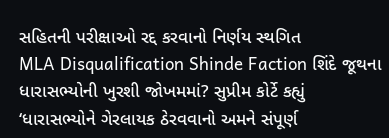સહિતની પરીક્ષાઓ રદ્દ કરવાનો નિર્ણય સ્થગિત
MLA Disqualification Shinde Faction શિંદે જૂથના ધારાસભ્યોની ખુરશી જોખમમાં? સુપ્રીમ કોર્ટે કહ્યું ‘ધારાસભ્યોને ગેરલાયક ઠેરવવાનો અમને સંપૂર્ણ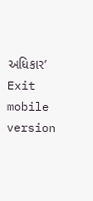અધિકાર’
Exit mobile version